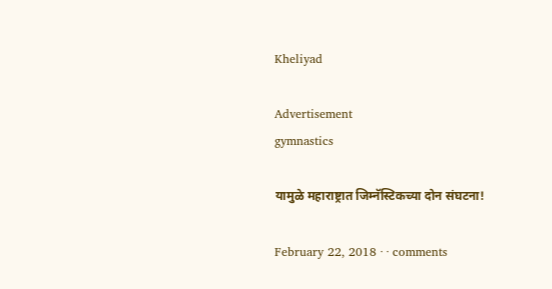Kheliyad

Advertisement
gymnastics

यामुळे महाराष्ट्रात जिम्नॅस्टिकच्या दोन संघटना!

February 22, 2018 · · comments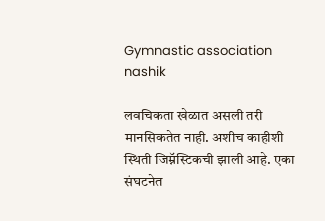Gymnastic association nashik

लवचिकता खेळात असली तरी मानसिकतेत नाही. अशीच काहीशी स्थिती जिम्नॅस्टिकची झाली आहे. एका संघटनेत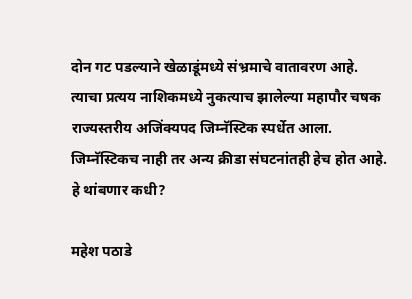दोन गट पडल्याने खेळाडूंमध्ये संभ्रमाचे वातावरण आहे. त्याचा प्रत्यय नाशिकमध्ये नुकत्याच झालेल्या महापौर चषक राज्यस्तरीय अजिंक्यपद जिम्नॅस्टिक स्पर्धेत आला. जिम्नॅस्टिकच नाही तर अन्य क्रीडा संघटनांतही हेच होत आहे. हे थांबणार कधी?

महेश पठाडे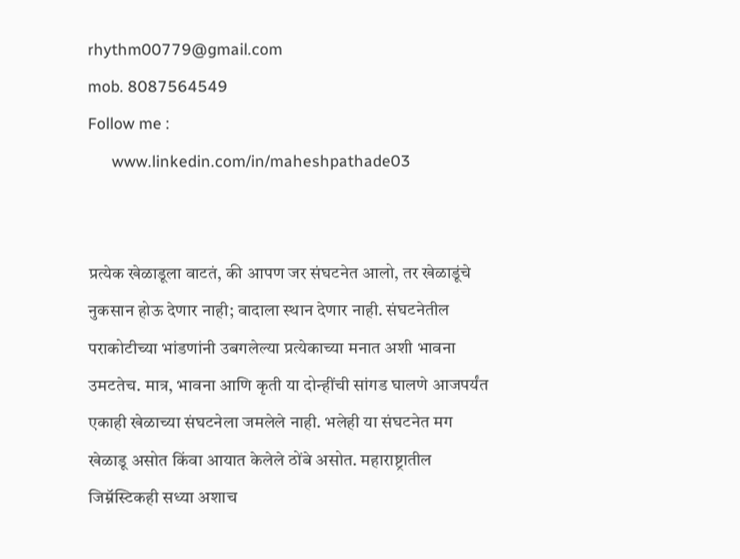rhythm00779@gmail.com
mob. 8087564549
Follow me :
      www.linkedin.com/in/maheshpathade03


प्रत्येक खेळाडूला वाटतं, की आपण जर संघटनेत आलो, तर खेळाडूंचे नुकसान होऊ देणार नाही; वादाला स्थान देणार नाही. संघटनेतील पराकोटीच्या भांडणांनी उबगलेल्या प्रत्येकाच्या मनात अशी भावना उमटतेच. मात्र, भावना आणि कृती या दोन्हींची सांगड घालणे आजपर्यंत एकाही खेळाच्या संघटनेला जमलेले नाही. भलेही या संघटनेत मग खेळाडू असोत किंवा आयात केलेले ठोंबे असोत. महाराष्ट्रातील जिम्नॅस्टिकही सध्या अशाच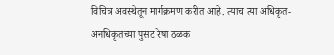विचित्र अवस्थेतून मार्गक्रमण करीत आहे. त्याच त्या अधिकृत- अनधिकृतच्या पुसट रेषा ठळक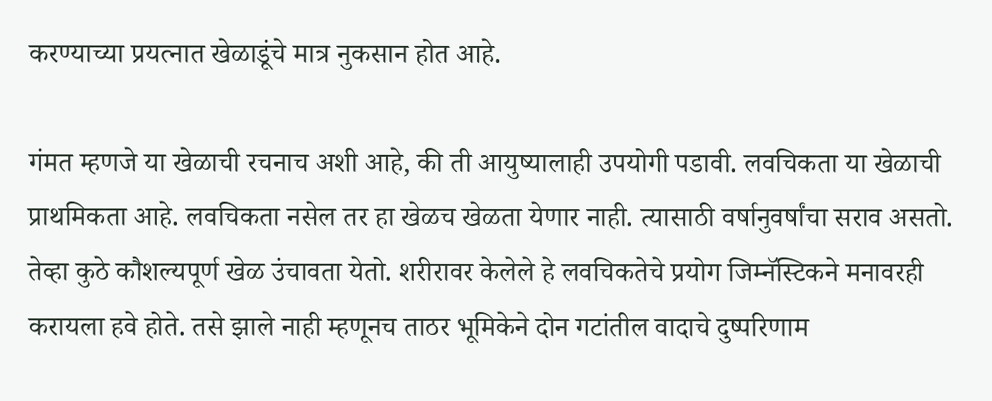करण्याच्या प्रयत्नात खेळाडूंचे मात्र नुकसान होत आहे.

गंमत म्हणजे या खेळाची रचनाच अशी आहे, की ती आयुष्यालाही उपयोगी पडावी. लवचिकता या खेळाची प्राथमिकता आहे. लवचिकता नसेल तर हा खेळच खेळता येणार नाही. त्यासाठी वर्षानुवर्षांचा सराव असतो. तेव्हा कुठे कौशल्यपूर्ण खेळ उंचावता येतो. शरीरावर केलेले हे लवचिकतेचे प्रयोग जिम्नॅस्टिकने मनावरही करायला हवे होते. तसे झाले नाही म्हणूनच ताठर भूमिकेने दोन गटांतील वादाचे दुष्परिणाम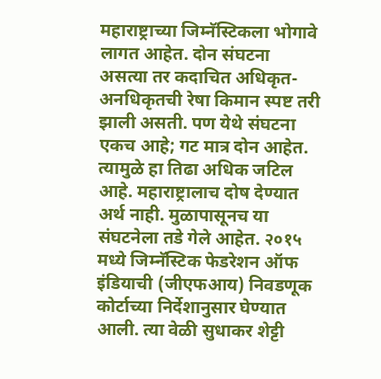महाराष्ट्राच्या जिम्नॅस्टिकला भोगावे लागत आहेत. दोन संघटना असत्या तर कदाचित अधिकृत-अनधिकृतची रेषा किमान स्पष्ट तरी झाली असती. पण येथे संघटना एकच आहे; गट मात्र दोन आहेत. त्यामुळे हा तिढा अधिक जटिल आहे. महाराष्ट्रालाच दोष देण्यात अर्थ नाही. मुळापासूनच या संघटनेला तडे गेले आहेत. २०१५ मध्ये जिम्नॅस्टिक फेडरेशन ऑफ इंडियाची (जीएफआय) निवडणूक कोर्टाच्या निर्देशानुसार घेण्यात आली. त्या वेळी सुधाकर शेट्टी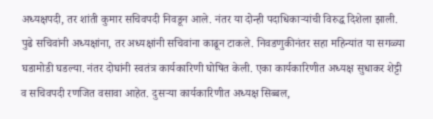अध्यक्षपदी, तर शांती कुमार सचिवपदी निवडून आले. नंतर या दोन्ही पदाधिकाऱ्यांची विरुद्ध दिशेला झाली. पुढे सचिवांनी अध्यक्षांना, तर अध्यक्षांनी सचिवांना काढून टाकले. निवडणुकीनंतर सहा महिन्यांत या सगळ्या घडामोडी घडल्या. नंतर दोघांनी स्वतंत्र कार्यकारिणी घोषित केली. एका कार्यकारिणीत अध्यक्ष सुधाकर शेट्टी व सचिवपदी रणजित वसावा आहेत. दुसऱ्या कार्यकारिणीत अध्यक्ष सिब्बल,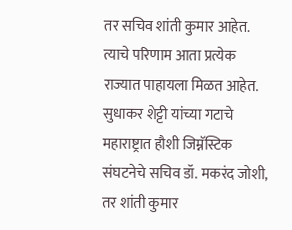तर सचिव शांती कुमार आहेत. त्याचे परिणाम आता प्रत्येक राज्यात पाहायला मिळत आहेत. सुधाकर शेट्टी यांच्या गटाचे महाराष्ट्रात हौशी जिम्नॅस्टिक संघटनेचे सचिव डॉ. मकरंद जोशी, तर शांती कुमार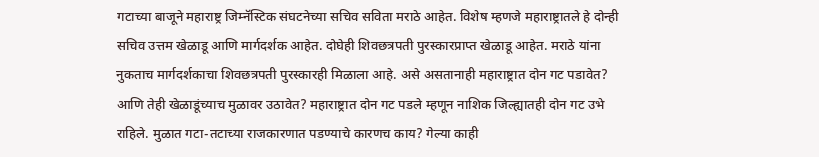गटाच्या बाजूने महाराष्ट्र जिम्नॅस्टिक संघटनेच्या सचिव सविता मराठे आहेत. विशेष म्हणजे महाराष्ट्रातले हे दोन्ही सचिव उत्तम खेळाडू आणि मार्गदर्शक आहेत. दोघेही शिवछत्रपती पुरस्कारप्राप्त खेळाडू आहेत. मराठे यांना नुकताच मार्गदर्शकाचा शिवछत्रपती पुरस्कारही मिळाला आहे. असे असतानाही महाराष्ट्रात दोन गट पडावेत? आणि तेही खेळाडूंच्याच मुळावर उठावेत? महाराष्ट्रात दोन गट पडले म्हणून नाशिक जिल्ह्यातही दोन गट उभे राहिले. मुळात गटा-तटाच्या राजकारणात पडण्याचे कारणच काय? गेल्या काही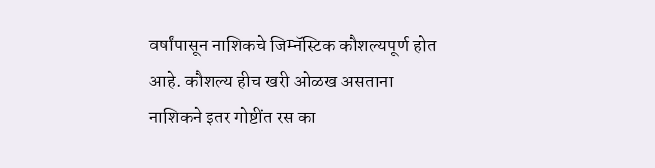वर्षांपासून नाशिकचे जिम्नॅस्टिक कौशल्यपूर्ण होत आहे. कौशल्य हीच खरी ओळख असताना नाशिकने इतर गोष्टींत रस का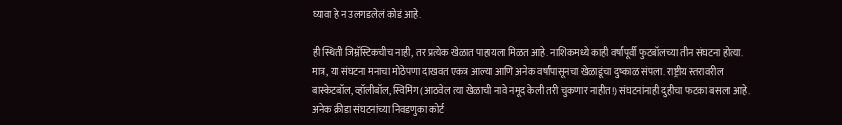घ्यावा हे न उलगडलेलं कोडं आहे.

ही स्थिती जिम्नॅस्टिकचीच नाही, तर प्रत्येक खेळात पाहायला मिळत आहे. नाशिकमध्ये काही वर्षांपूर्वी फुटबॉलच्या तीन संघटना होत्या. मात्र, या संघटना मनाचा मोठेपणा दाखवत एकत्र आल्या आणि अनेक वर्षांपासूनचा खेळाडूंचा दुष्काळ संपला. राष्ट्रीय स्तरावरील बास्केटबॉल, व्हॉलीबॉल, स्विमिंग (आठवेल त्या खेळाची नावे नमूद केली तरी चुकणार नाहीत!) संघटनांनाही दुहीचा फटका बसला आहे. अनेक क्रीडा संघटनांच्या निवडणुका कोर्ट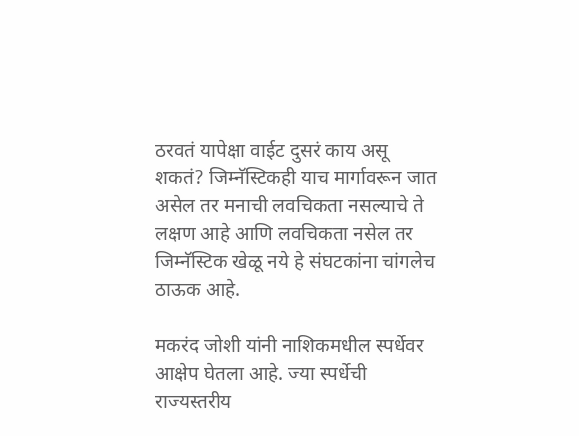ठरवतं यापेक्षा वाईट दुसरं काय असू शकतं? जिम्नॅस्टिकही याच मार्गावरून जात असेल तर मनाची लवचिकता नसल्याचे ते लक्षण आहे आणि लवचिकता नसेल तर जिम्नॅस्टिक खेळू नये हे संघटकांना चांगलेच ठाऊक आहे.

मकरंद जोशी यांनी नाशिकमधील स्पर्धेवर आक्षेप घेतला आहे. ज्या स्पर्धेची राज्यस्तरीय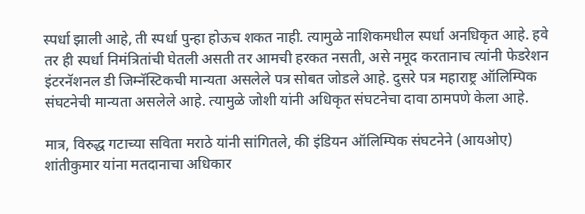स्पर्धा झाली आहे, ती स्पर्धा पुन्हा होऊच शकत नाही. त्यामुळे नाशिकमधील स्पर्धा अनधिकृत आहे. हवे तर ही स्पर्धा निमंत्रितांची घेतली असती तर आमची हरकत नसती, असे नमूद करतानाच त्यांनी फेडरेशन इंटरनॅशनल डी जिम्नॅस्टिकची मान्यता असलेले पत्र सोबत जोडले आहे. दुसरे पत्र महाराष्ट्र ऑलिम्पिक संघटनेची मान्यता असलेले आहे. त्यामुळे जोशी यांनी अधिकृत संघटनेचा दावा ठामपणे केला आहे.

मात्र, विरुद्ध गटाच्या सविता मराठे यांनी सांगितले, की इंडियन ऑलिम्पिक संघटनेने (आयओए) शांतीकुमार यांना मतदानाचा अधिकार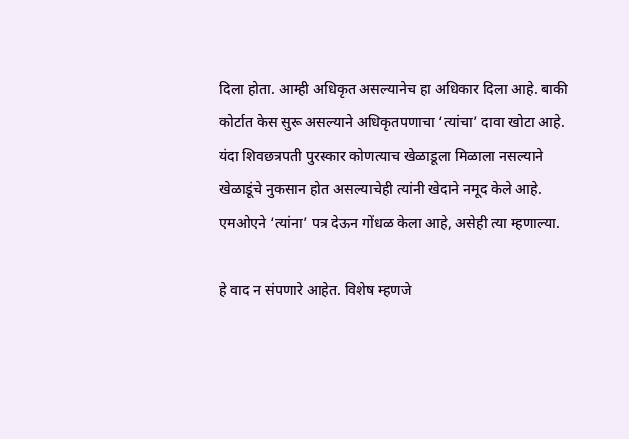दिला होता. आम्ही अधिकृत असल्यानेच हा अधिकार दिला आहे. बाकी कोर्टात केस सुरू असल्याने अधिकृतपणाचा ‘त्यांचा’ दा‌वा खोटा आहे. यंदा शिवछत्रपती पुरस्कार कोणत्याच खेळाडूला मिळाला नसल्याने खेळाडूंचे नुकसान होत असल्याचेही त्यांनी खेदाने नमूद केले आहे. एमओएने ‘त्यांना’ पत्र देऊन गोंधळ केला आहे, असेही त्या म्हणाल्या.

हे वाद न संपणारे आहेत. विशेष म्हणजे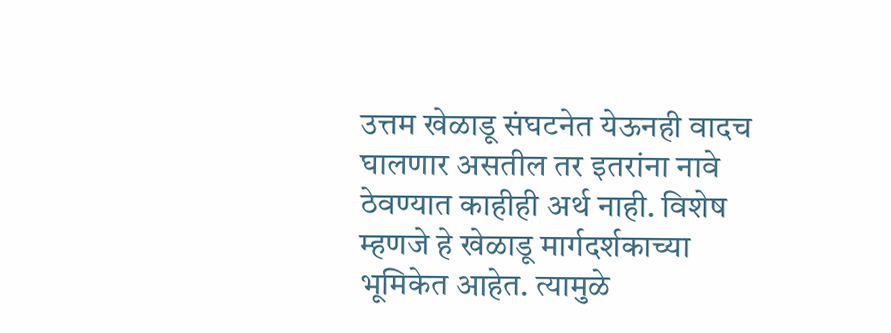उत्तम खेळाडू संघटनेत येऊनही वादच घालणार असतील तर इतरांना नावे ठेवण्यात काहीही अर्थ नाही. विशेष म्हणजे हे खेळाडू मार्गदर्शकाच्या भूमिकेत आहेत. त्यामुळे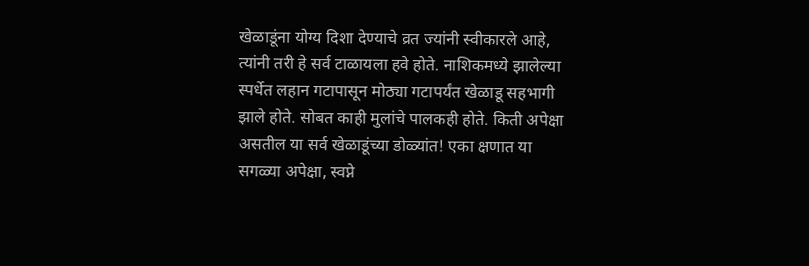खेळाडूंना योग्य दिशा देण्याचे व्रत ज्यांनी स्वीकारले आहे, त्यांनी तरी हे सर्व टाळायला हवे होते. नाशिकमध्ये झालेल्या स्पर्धेत लहान गटापासून मोठ्या गटापर्यंत खेळाडू सहभागी झाले होते. सोबत काही मुलांचे पालकही होते. किती अपेक्षा असतील या सर्व खेळाडूंच्या डोळ्यांत! एका क्षणात या सगळ्या अपेक्षा, स्वप्ने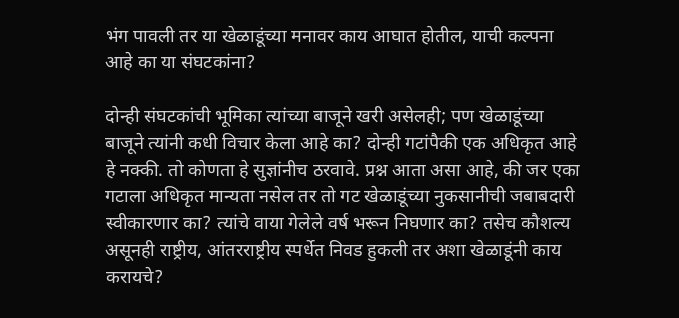भंग पावली तर या खेळाडूंच्या मनावर काय आघात होतील, याची कल्पना आहे का या संघटकांना?

दोन्ही संघटकांची भूमिका त्यांच्या बाजूने खरी असेलही; पण खेळाडूंच्या बाजूने त्यांनी कधी विचार केला आहे का? दोन्ही गटांपैकी एक अधिकृत आहे हे नक्की. तो कोणता हे सुज्ञांनीच ठरवावे. प्रश्न आता असा आहे, की जर एका गटाला अधिकृत मान्यता नसेल तर तो गट खेळाडूंच्या नुकसानीची जबाबदारी स्वीकारणार का? त्यांचे वाया गेलेले वर्ष भरून निघणार का? तसेच कौशल्य असूनही राष्ट्रीय, आंतरराष्ट्रीय स्पर्धेत निवड हुकली तर अशा खेळाडूंनी काय करायचे?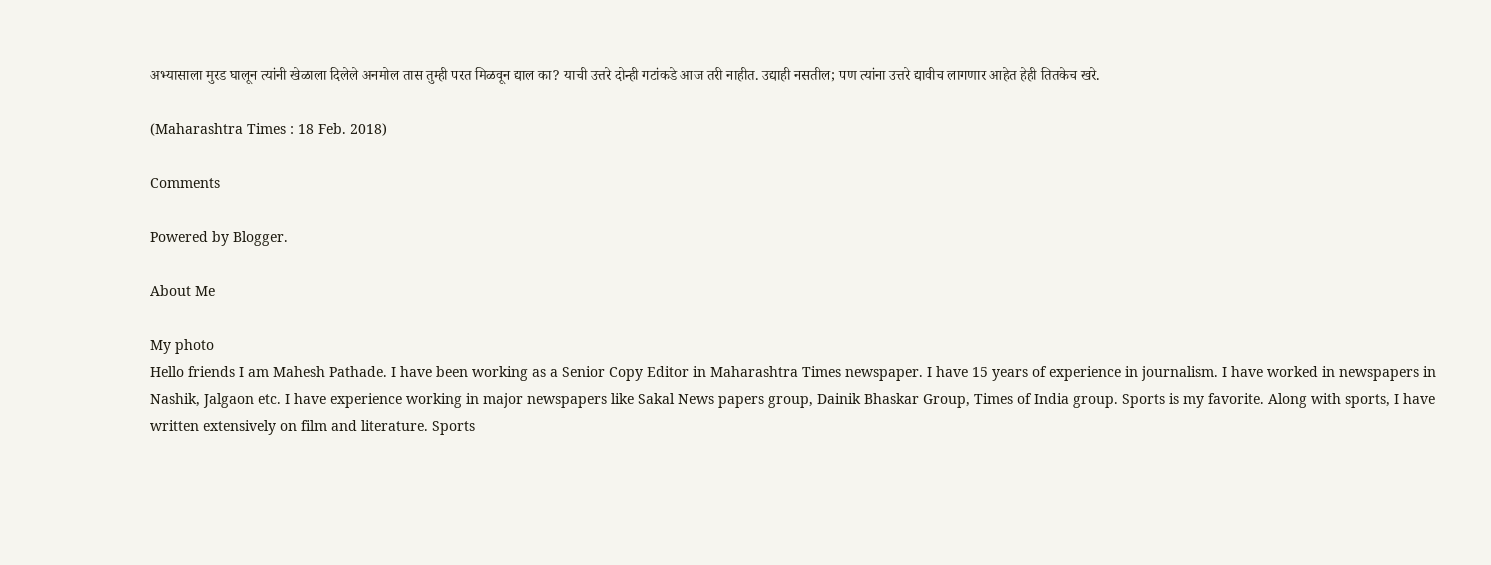अभ्यासाला मुरड घालून त्यांनी खेळाला दिलेले अनमोल तास तुम्ही परत मिळवून द्याल का? याची उत्तरे दोन्ही गटांकडे आज तरी नाहीत. उद्याही नसतील; पण त्यांना उत्तरे द्यावीच लागणार आहेत हेही तितकेच खरे.

(Maharashtra Times : 18 Feb. 2018)

Comments

Powered by Blogger.

About Me

My photo
Hello friends I am Mahesh Pathade. I have been working as a Senior Copy Editor in Maharashtra Times newspaper. I have 15 years of experience in journalism. I have worked in newspapers in Nashik, Jalgaon etc. I have experience working in major newspapers like Sakal News papers group, Dainik Bhaskar Group, Times of India group. Sports is my favorite. Along with sports, I have written extensively on film and literature. Sports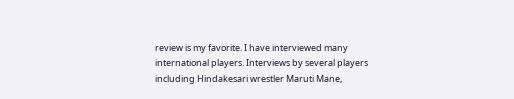review is my favorite. I have interviewed many international players. Interviews by several players including Hindakesari wrestler Maruti Mane,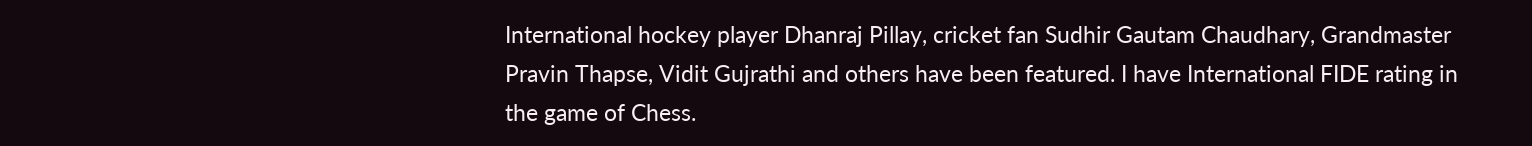International hockey player Dhanraj Pillay, cricket fan Sudhir Gautam Chaudhary, Grandmaster Pravin Thapse, Vidit Gujrathi and others have been featured. I have International FIDE rating in the game of Chess.